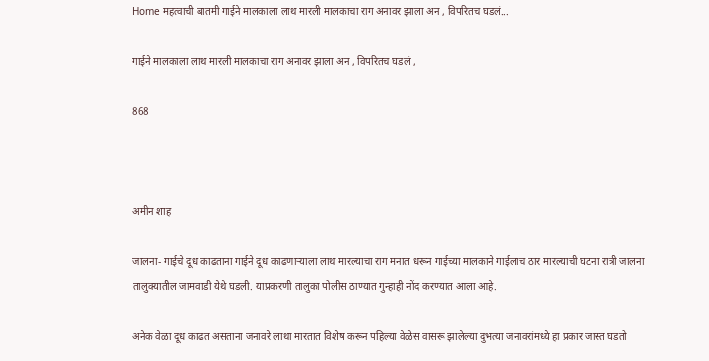Home महत्वाची बातमी गाईने मालकाला लाथ मारली मालकाचा राग अनावर झाला अन , विपरितच घडलं...

गाईने मालकाला लाथ मारली मालकाचा राग अनावर झाला अन , विपरितच घडलं ,

868



अमीन शाह

जालना- गाईचे दूध काढताना गाईने दूध काढणाऱ्याला लाथ मारल्याचा राग मनात धरून गाईच्या मालकाने गाईलाच ठार मारल्याची घटना रात्री जालना तालुक्यातील जामवाडी येथे घडली. याप्रकरणी तालुका पोलीस ठाण्यात गुन्हाही नोंद करण्यात आला आहे.

अनेक वेळा दूध काढत असताना जनावरे लाथा मारतात विशेष करून पहिल्या वेळेस वासरू झालेल्या दुभत्या जनावरांमध्ये हा प्रकार जास्त घडतो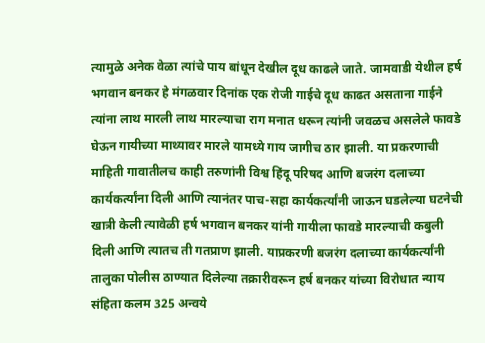त्यामुळे अनेक वेळा त्यांचे पाय बांधून देखील दूध काढले जाते. जामवाडी येथील हर्ष भगवान बनकर हे मंगळवार दिनांक एक रोजी गाईचे दूध काढत असताना गाईने त्यांना लाथ मारली लाथ मारल्याचा राग मनात धरून त्यांनी जवळच असलेले फावडे घेऊन गायीच्या माथ्यावर मारले यामध्ये गाय जागीच ठार झाली. या प्रकरणाची माहिती गावातीलच काही तरुणांनी विश्व हिंदू परिषद आणि बजरंग दलाच्या कार्यकर्त्यांना दिली आणि त्यानंतर पाच-सहा कार्यकर्त्यांनी जाऊन घडलेल्या घटनेची खात्री केली त्यावेळी हर्ष भगवान बनकर यांनी गायीला फावडे मारल्याची कबुली दिली आणि त्यातच ती गतप्राण झाली. याप्रकरणी बजरंग दलाच्या कार्यकर्त्यांनी तालुका पोलीस ठाण्यात दिलेल्या तक्रारीवरून हर्ष बनकर यांच्या विरोधात न्याय संहिता कलम 325 अन्वये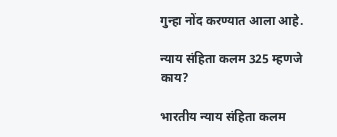गुन्हा नोंद करण्यात आला आहे.

न्याय संहिता कलम 325 म्हणजे काय?

भारतीय न्याय संहिता कलम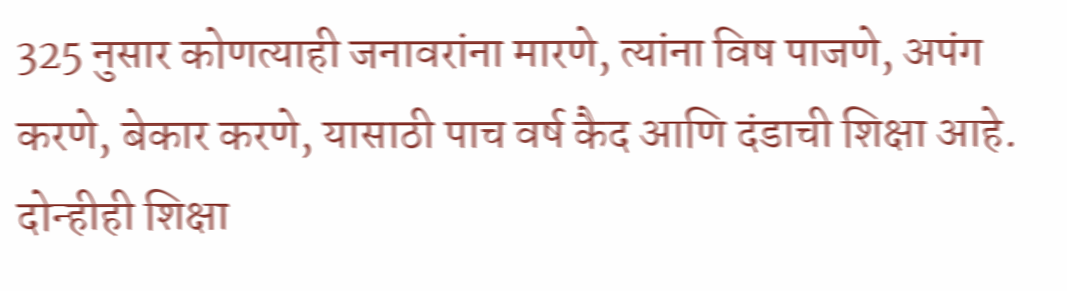325 नुसार कोणत्याही जनावरांना मारणे, त्यांना विष पाजणे, अपंग करणे, बेकार करणे, यासाठी पाच वर्ष कैद आणि दंडाची शिक्षा आहे. दोन्हीही शिक्षा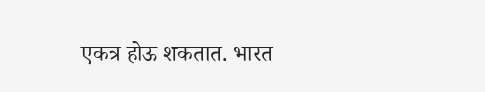एकत्र होऊ शकतात. भारत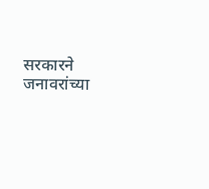सरकारने जनावरांच्या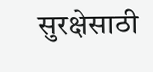सुरक्षेसाठी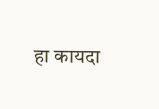हा कायदा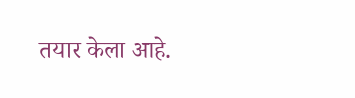तयार केला आहे.